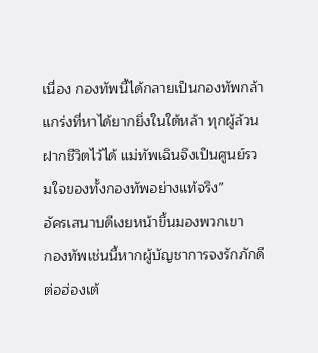เนื่อง กองทัพนี้ได้กลายเป็นกองทัพกล้าแกร่งที่หาได้ยากยิ่งในใต้หล้า ทุกผู้ล้วนฝากชีวิตไว้ได้ แม่ทัพเฉินจึงเป็นศูนย์รวมใจของทั้งกองทัพอย่างแท้จริง”
อัครเสนาบดีเงยหน้าขึ้นมองพวกเขา
กองทัพเช่นนี้หากผู้บัญชาการจงรักภักดีต่อฮ่องเต้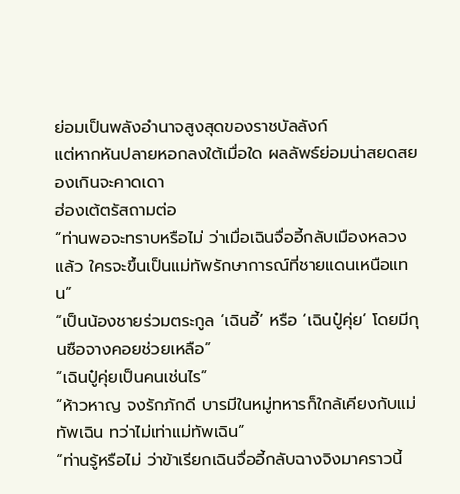ย่อมเป็นพลังอำนาจสูงสุดของราชบัลลังก์
แต่หากหันปลายหอกลงใต้เมื่อใด ผลลัพธ์ย่อมน่าสยดสยองเกินจะคาดเดา
ฮ่องเต้ตรัสถามต่อ
“ท่านพอจะทราบหรือไม่ ว่าเมื่อเฉินจื่ออี้กลับเมืองหลวงแล้ว ใครจะขึ้นเป็นแม่ทัพรักษาการณ์ที่ชายแดนเหนือแทน”
“เป็นน้องชายร่วมตระกูล ‘เฉินอี้’ หรือ ‘เฉินปู๋คุ่ย’ โดยมีกุนซือจางคอยช่วยเหลือ”
“เฉินปู๋คุ่ยเป็นคนเช่นไร”
“ห้าวหาญ จงรักภักดี บารมีในหมู่ทหารก็ใกล้เคียงกับแม่ทัพเฉิน ทว่าไม่เท่าแม่ทัพเฉิน”
“ท่านรู้หรือไม่ ว่าข้าเรียกเฉินจื่ออี้กลับฉางจิงมาคราวนี้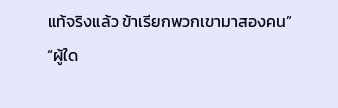แท้จริงแล้ว ข้าเรียกพวกเขามาสองคน”
“ผู้ใด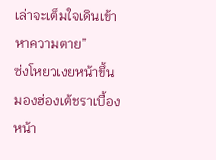เล่าจะเต็มใจเดินเข้าหาความตาย”
ซ่งโหยวเงยหน้าขึ้นมองฮ่องเต้ชราเบื้องหน้า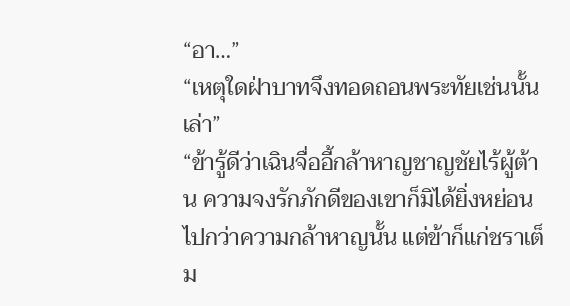“อา…”
“เหตุใดฝ่าบาทจึงทอดถอนพระทัยเช่นนั้นเล่า”
“ข้ารู้ดีว่าเฉินจื่ออี้กล้าหาญชาญชัยไร้ผู้ต้าน ความจงรักภักดีของเขาก็มิได้ยิ่งหย่อนไปกว่าความกล้าหาญนั้น แต่ข้าก็แก่ชราเต็ม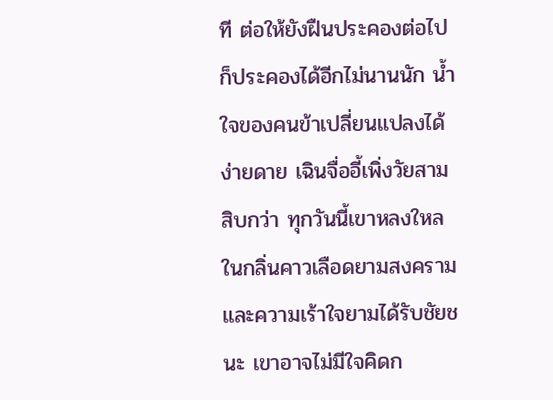ที ต่อให้ยังฝืนประคองต่อไป ก็ประคองได้อีกไม่นานนัก น้ำใจของคนข้าเปลี่ยนแปลงได้ง่ายดาย เฉินจื่ออี้เพิ่งวัยสามสิบกว่า ทุกวันนี้เขาหลงใหลในกลิ่นคาวเลือดยามสงครามและความเร้าใจยามได้รับชัยชนะ เขาอาจไม่มีใจคิดก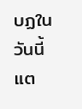บฏในวันนี้ แต